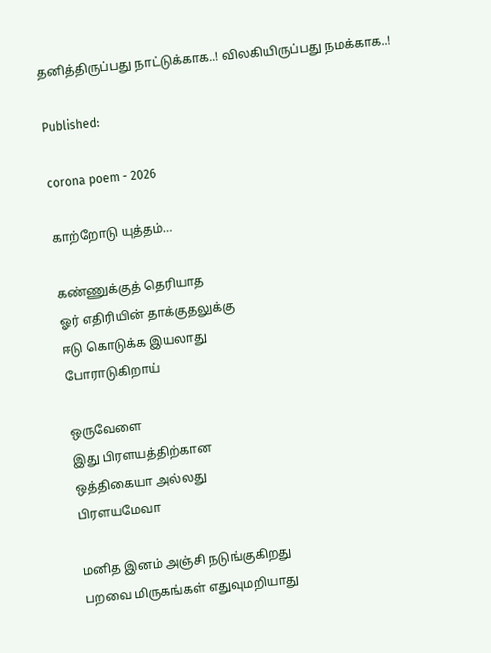தனித்திருப்பது நாட்டுக்காக..! விலகியிருப்பது நமக்காக..!

Published:

corona poem - 2026

காற்றோடு யுத்தம்…

கண்ணுக்குத் தெரியாத
ஓர் எதிரியின் தாக்குதலுக்கு
ஈடு கொடுக்க இயலாது
போராடுகிறாய்

ஒருவேளை
இது பிரளயத்திற்கான
ஒத்திகையா அல்லது
பிரளயமேவா

மனித இனம் அஞ்சி நடுங்குகிறது
பறவை மிருகங்கள் எதுவுமறியாது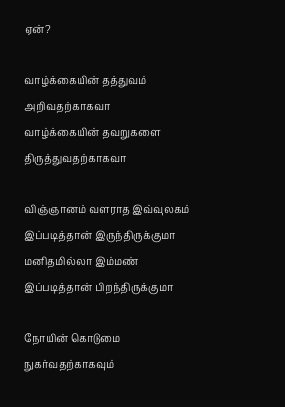ஏன்?

வாழ்க்கையின் தத்துவம்
அறிவதற்காகவா
வாழ்க்கையின் தவறுகளை
திருத்துவதற்காகவா

விஞ்ஞானம் வளராத இவ்வுலகம்
இப்படித்தான் இருந்திருக்குமா
மனிதமில்லா இம்மண்
இப்படித்தான் பிறந்திருக்குமா

நோயின் கொடுமை
நுகர்வதற்காகவும்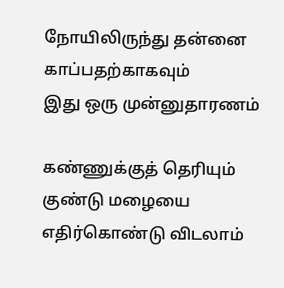நோயிலிருந்து தன்னை
காப்பதற்காகவும்
இது ஒரு முன்னுதாரணம்

கண்ணுக்குத் தெரியும்
குண்டு மழையை எதிர்கொண்டு விடலாம்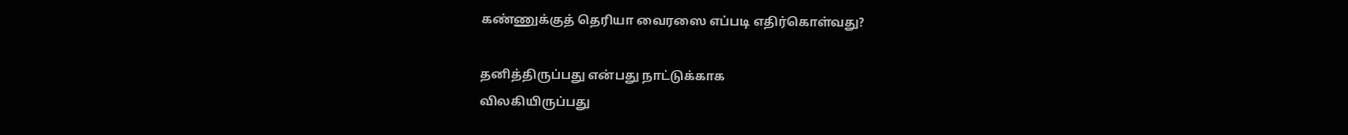கண்ணுக்குத் தெரியா வைரஸை எப்படி எதிர்கொள்வது?

தனித்திருப்பது என்பது நாட்டுக்காக
விலகியிருப்பது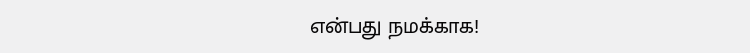என்பது நமக்காக!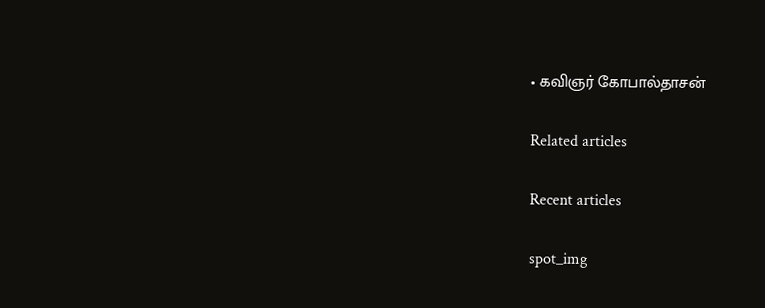• கவிஞர் கோபால்தாசன்

Related articles

Recent articles

spot_img